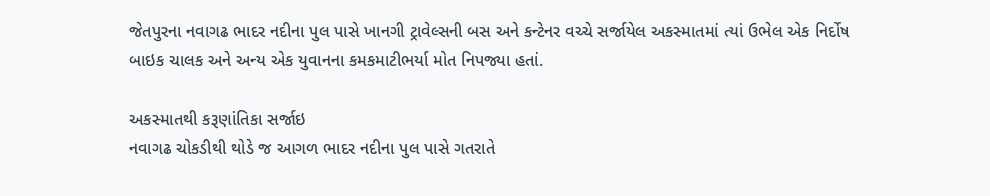જેતપુરના નવાગઢ ભાદર નદીના પુલ પાસે ખાનગી ટ્રાવેલ્સની બસ અને કન્ટેનર વચ્ચે સર્જાયેલ અકસ્માતમાં ત્યાં ઉભેલ એક નિર્દોષ બાઇક ચાલક અને અન્ય એક યુવાનના કમકમાટીભર્યા મોત નિપજ્યા હતાં.

અકસ્માતથી કરૂણાંતિકા સર્જાઇ
નવાગઢ ચોકડીથી થોડે જ આગળ ભાદર નદીના પુલ પાસે ગતરાતે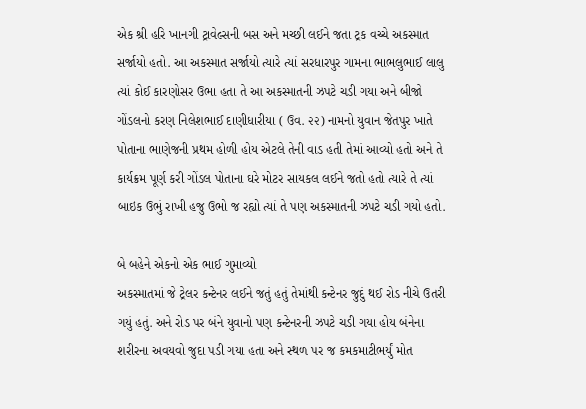એક શ્રી હરિ ખાનગી ટ્રાવેલ્સની બસ અને મચ્છી લઈને જતા ટ્રક વચ્ચે અકસ્માત સર્જાયો હતો. આ અકસ્માત સર્જાયો ત્યારે ત્યાં સરધારપુર ગામના ભાભલુભાઈ લાલુ ત્યાં કોઈ કારણોસર ઉભા હતા તે આ અકસ્માતની ઝપટે ચડી ગયા અને બીજો ગોંડલનો કરણ નિલેશભાઈ દાણીધારીયા ( ઉવ. ૨૨) નામનો યુવાન જેતપુર ખાતે પોતાના ભાણેજની પ્રથમ હોળી હોય એટલે તેની વાડ હતી તેમાં આવ્યો હતો અને તે કાર્યક્રમ પૂર્ણ કરી ગોંડલ પોતાના ઘરે મોટર સાયકલ લઈને જતો હતો ત્યારે તે ત્યાં બાઇક ઉભું રાખી હજુ ઉભો જ રહ્યો ત્યાં તે પણ અકસ્માતની ઝપટે ચડી ગયો હતો.

બે બહેને એકનો એક ભાઈ ગુમાવ્યો
અકસ્માતમાં જે ટ્રેલર કન્ટેનર લઈને જતું હતું તેમાંથી કન્ટેનર જુદું થઈ રોડ નીચે ઉતરી ગયું હતું. અને રોડ પર બંને યુવાનો પણ કન્ટેનરની ઝપટે ચડી ગયા હોય બંનેના શરીરના અવયવો જુદા પડી ગયા હતા અને સ્થળ પર જ કમકમાટીભર્યું મોત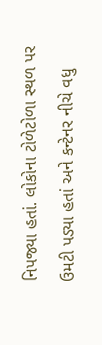નિપજ્યા હતાં. લોકોના ટોળેટોળા સ્થળ પર ઉમટી પડ્યા હતાં અને કન્ટેનર નીચે વધુ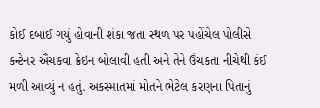કોઈ દબાઈ ગયું હોવાની શંકા જતા સ્થળ પર પહોંચેલ પોલીસે કન્ટેનર ઐંચકવા ક્રેઇન બોલાવી હતી અને તેને ઉંચકતા નીચેથી કંઈ મળી આવ્યું ન હતું. અકસ્માતમાં મોતને ભેટેલ કરણના પિતાનું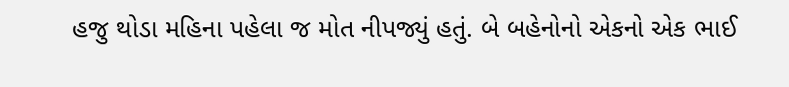હજુ થોડા મહિના પહેલા જ મોત નીપજ્યું હતું. બે બહેનોનો એકનો એક ભાઈ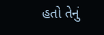હતો તેનું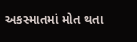અકસ્માતમાં મોત થતા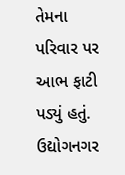તેમના પરિવાર પર આભ ફાટી પડ્યું હતું. ઉદ્યોગનગર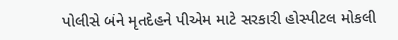પોલીસે બંને મૃતદેહને પીએમ માટે સરકારી હોસ્પીટલ મોકલી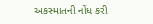અકસ્માતની નોંધ કરી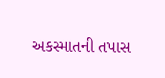અકસ્માતની તપાસ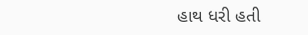હાથ ધરી હતી